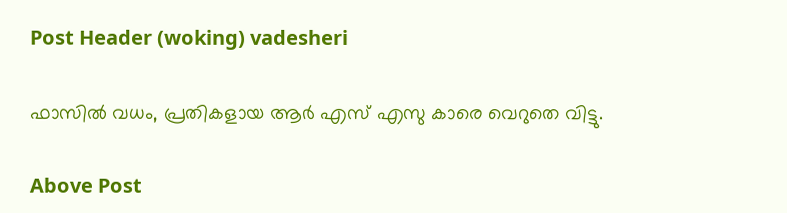Post Header (woking) vadesheri

ഫാസിൽ വധം, പ്രതികളായ ആർ എസ് എസു കാരെ വെറുതെ വിട്ടു.

Above Post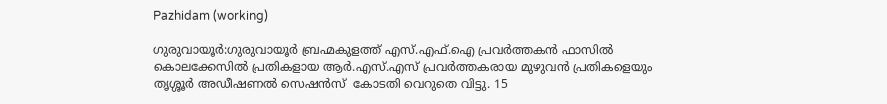Pazhidam (working)

ഗുരുവായൂർ:ഗുരുവായൂർ ബ്രഹ്മകുളത്ത് എസ്.എഫ്.ഐ പ്രവർത്തകൻ ഫാസിൽ കൊലക്കേസിൽ പ്രതികളായ ആർ.എസ്.എസ് പ്രവർത്തകരായ മുഴുവൻ പ്രതികളെയും തൃശ്ശൂർ അഡീഷണൽ സെഷൻസ് ‌ കോടതി വെറുതെ വിട്ടു. 15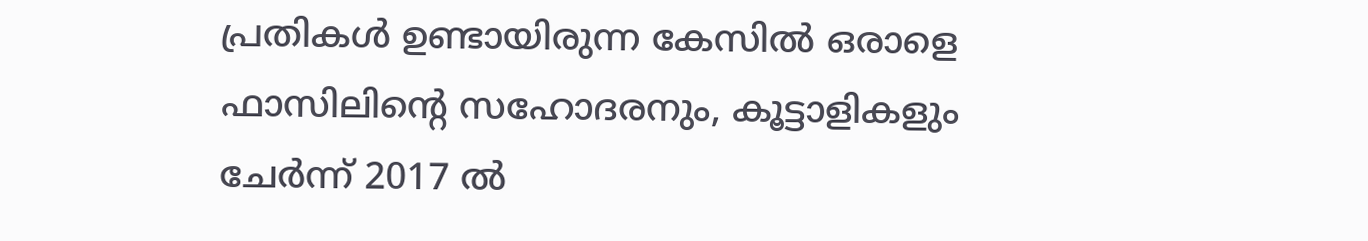പ്രതികൾ ഉണ്ടായിരുന്ന കേസിൽ ഒരാളെ ഫാസിലിന്റെ സഹോദരനും, കൂട്ടാളികളും ചേർന്ന് 2017 ൽ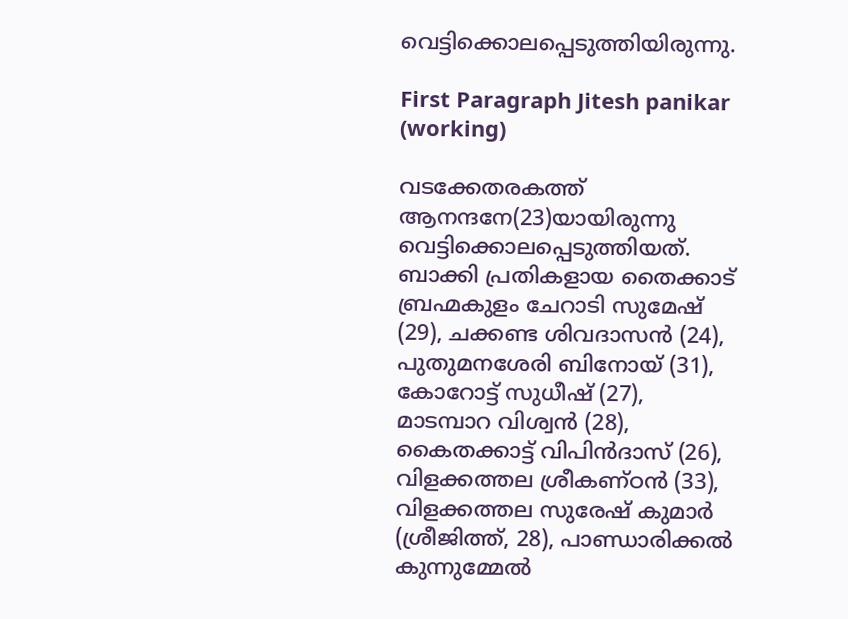വെട്ടിക്കൊലപ്പെടുത്തിയിരുന്നു.

First Paragraph Jitesh panikar (working)

വടക്കേതരകത്ത് ആനന്ദനേ(23)യായിരുന്നു വെട്ടിക്കൊലപ്പെടുത്തിയത്. ബാക്കി പ്രതികളായ തൈക്കാട് ബ്രഹ്മകുളം ചേറാടി സുമേഷ് (29), ചക്കണ്ട ശിവദാസൻ (24), പുതുമനശേരി ബിനോയ് (31), കോറോട്ട് സുധീഷ് (27), മാടമ്പാറ വിശ്വൻ (28), കൈതക്കാട്ട് വിപിൻദാസ് (26), വിളക്കത്തല ശ്രീകണ്ഠൻ (33), വിളക്കത്തല സുരേഷ് കുമാർ (ശ്രീജിത്ത്, 28), പാണ്ഡാരിക്കൽ കുന്നുമ്മേൽ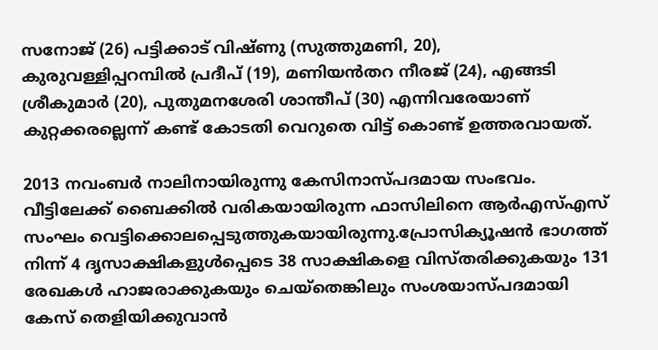സനോജ് (26) പട്ടിക്കാട് വിഷ്ണു (സുത്തുമണി, 20), കുരുവള്ളിപ്പറമ്പിൽ പ്രദീപ് (19), മണിയൻതറ നീരജ് (24), എങ്ങടി ശ്രീകുമാർ (20), പുതുമനശേരി ശാന്തീപ് (30) എന്നിവരേയാണ് കുറ്റക്കരല്ലെന്ന് കണ്ട് കോടതി വെറുതെ വിട്ട് കൊണ്ട് ഉത്തരവായത്.

2013 നവംബർ നാലിനായിരുന്നു കേസിനാസ്‌പദമായ സംഭവം. വീട്ടിലേക്ക് ബൈക്കിൽ വരികയായിരുന്ന ഫാസിലിനെ ആർഎസ്എസ്‌ സംഘം വെട്ടിക്കൊലപ്പെടുത്തുകയായിരുന്നു.പ്രോസിക്യൂഷൻ ഭാഗത്ത് നിന്ന് 4 ദൃസാക്ഷികളുൾപ്പെടെ 38 സാക്ഷികളെ വിസ്തരിക്കുകയും 131 രേഖകൾ ഹാജരാക്കുകയും ചെയ്തെങ്കിലും സംശയാസ്പദമായി കേസ് തെളിയിക്കുവാൻ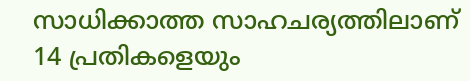സാധിക്കാത്ത സാഹചര്യത്തിലാണ് 14 പ്രതികളെയും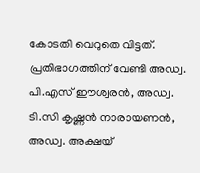കോടതി വെറുതെ വിട്ടത്. പ്രതിഭാഗത്തിന് വേണ്ടി അഡ്വ. പി.എസ് ഈശ്വരൻ, അഡ്വ. ടി.സി കൃഷ്ണൻ നാരായണൻ, അഡ്വ. അക്ഷയ്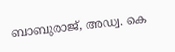ബാബുരാജ്, അഡ്വ. കെ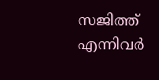സജിത്ത് എന്നിവർ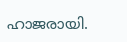ഹാജരായി.